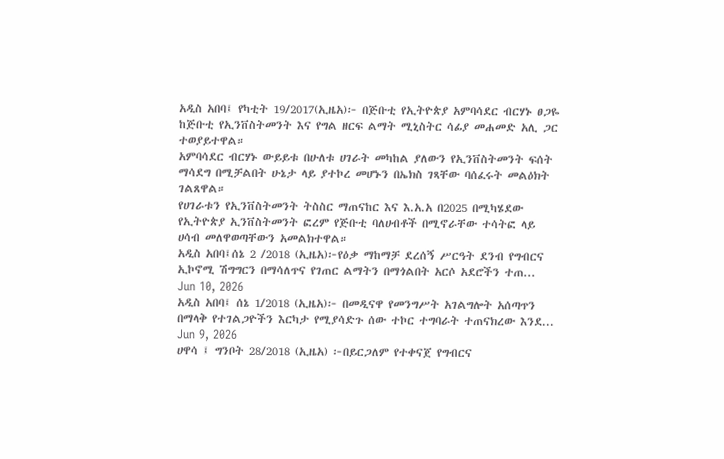አዲስ አበባ፤ የካቲት 19/2017(ኢዜአ)፦ በጅቡቲ የኢትዮጵያ አምባሳደር ብርሃኑ ፀጋዬ ከጅቡቲ የኢንቨስትመንት እና የግል ዘርፍ ልማት ሚኒስትር ሳፊያ መሐመድ አሊ ጋር ተወያይተዋል።
አምባሳደር ብርሃኑ ውይይቱ በሁለቱ ሀገራት መካከል ያለውን የኢንቨስትመንት ፍሰት ማሳደግ በሚቻልበት ሁኔታ ላይ ያተኮረ መሆኑን በኤክስ ገጻቸው ባሰፈሩት መልዕክት ገልጸዋል።
የሀገራቱን የኢንቨስትመንት ትስስር ማጠናከር እና እ.አ.አ በ2025 በሚካሄደው የኢትዮጵያ ኢንቨስትመንት ፎረም የጅቡቲ ባለሀብቶች በሚኖራቸው ተሳትፎ ላይ ሀሳብ መለዋወጣቸውን አመልክተዋል።
አዲስ አበባ፤ሰኔ 2 /2018 (ኢዜአ)፦የዕቃ ማከማቻ ደረሰኝ ሥርዓት ደንብ የግብርና ኢኮኖሚ ሽግግርን በማሳለጥና የገጠር ልማትን በማጎልበት አርሶ አደሮችን ተጠ...
Jun 10, 2026
አዲስ አበባ፤ ሰኔ 1/2018 (ኢዜአ)፦ በመዲናዋ የመንግሥት አገልግሎት አሰጣጥን በማላቅ የተገልጋዮችን እርካታ የሚያሳድጉ ሰው ተኮር ተግባራት ተጠናክረው እንደ...
Jun 9, 2026
ሀዋሳ ፤ ግንቦት 28/2018 (ኢዜአ) ፦በይርጋለም የተቀናጀ የግብርና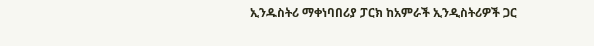ኢንዱስትሪ ማቀነባበሪያ ፓርክ ከአምራች ኢንዲስትሪዎች ጋር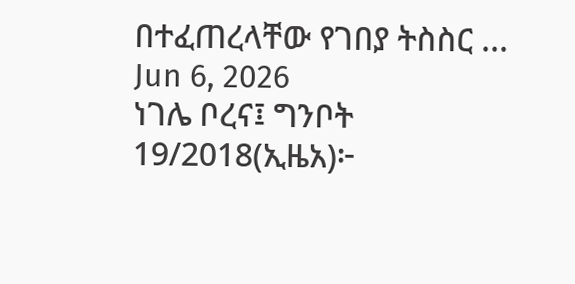በተፈጠረላቸው የገበያ ትስስር ...
Jun 6, 2026
ነገሌ ቦረና፤ ግንቦት 19/2018(ኢዜአ)፦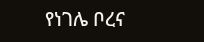የነገሌ ቦረና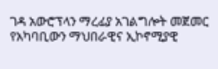ገዳ አውሮፕላን ማረፊያ አገልግሎት መጀመር የአካባቢውን ማህበራዊና ኢኮኖሚያዊ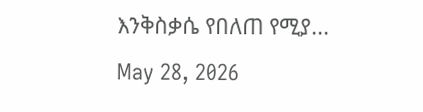እንቅስቃሴ የበለጠ የሚያ...
May 28, 2026